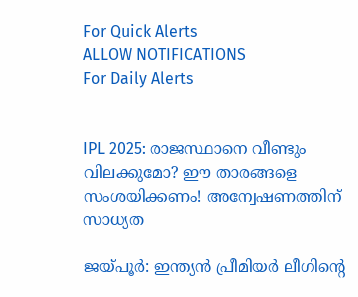For Quick Alerts
ALLOW NOTIFICATIONS
For Daily Alerts


IPL 2025: രാജസ്ഥാനെ വീണ്ടും വിലക്കുമോ? ഈ താരങ്ങളെ സംശയിക്കണം! അന്വേഷണത്തിന് സാധ്യത

ജയ്പൂര്‍: ഇന്ത്യന്‍ പ്രീമിയര്‍ ലീഗിന്റെ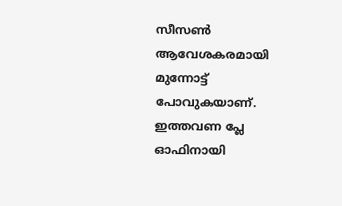സീസണ്‍ ആവേശകരമായി മുന്നോട്ട് പോവുകയാണ്. ഇത്തവണ പ്ലേ ഓഫിനായി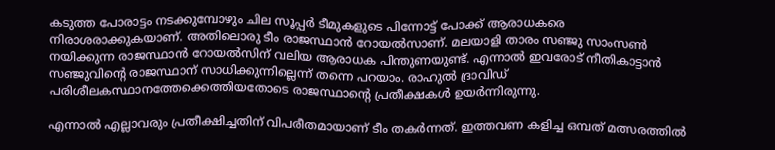കടുത്ത പോരാട്ടം നടക്കുമ്പോഴും ചില സൂപ്പര്‍ ടീമുകളുടെ പിന്നോട്ട് പോക്ക് ആരാധകരെ നിരാശരാക്കുകയാണ്. അതിലൊരു ടീം രാജസ്ഥാന്‍ റോയല്‍സാണ്. മലയാളി താരം സഞ്ജു സാംസണ്‍ നയിക്കുന്ന രാജസ്ഥാന്‍ റോയല്‍സിന് വലിയ ആരാധക പിന്തുണയുണ്ട്. എന്നാല്‍ ഇവരോട് നീതികാട്ടാന്‍ സഞ്ജുവിന്റെ രാജസ്ഥാന് സാധിക്കുന്നില്ലെന്ന് തന്നെ പറയാം. രാഹുല്‍ ദ്രാവിഡ് പരിശീലകസ്ഥാനത്തേക്കെത്തിയതോടെ രാജസ്ഥാന്റെ പ്രതീക്ഷകള്‍ ഉയര്‍ന്നിരുന്നു.

എന്നാല്‍ എല്ലാവരും പ്രതീക്ഷിച്ചതിന് വിപരീതമായാണ് ടീം തകര്‍ന്നത്. ഇത്തവണ കളിച്ച ഒമ്പത് മത്സരത്തില്‍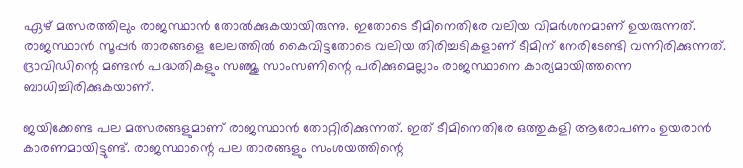ഏഴ് മത്സരത്തിലും രാജസ്ഥാന്‍ തോല്‍ക്കുകയായിരുന്നു. ഇതോടെ ടീമിനെതിരേ വലിയ വിമര്‍ശനമാണ് ഉയരുന്നത്. രാജസ്ഥാന്‍ സൂപ്പര്‍ താരങ്ങളെ ലേലത്തില്‍ കൈവിട്ടതോടെ വലിയ തിരിച്ചടികളാണ് ടീമിന് നേരിടേണ്ടി വന്നിരിക്കുന്നത്. ദ്രാവിഡിന്റെ മണ്ടന്‍ പദ്ധതികളും സഞ്ജു സാംസണിന്റെ പരിക്കുമെല്ലാം രാജസ്ഥാനെ കാര്യമായിത്തന്നെ ബാധിച്ചിരിക്കുകയാണ്.

ജയിക്കേണ്ട പല മത്സരങ്ങളുമാണ് രാജസ്ഥാന്‍ തോറ്റിരിക്കുന്നത്. ഇത് ടീമിനെതിരേ ഒത്തുകളി ആരോപണം ഉയരാന്‍ കാരണമായിട്ടുണ്ട്. രാജസ്ഥാന്റെ പല താരങ്ങളും സംശയത്തിന്റെ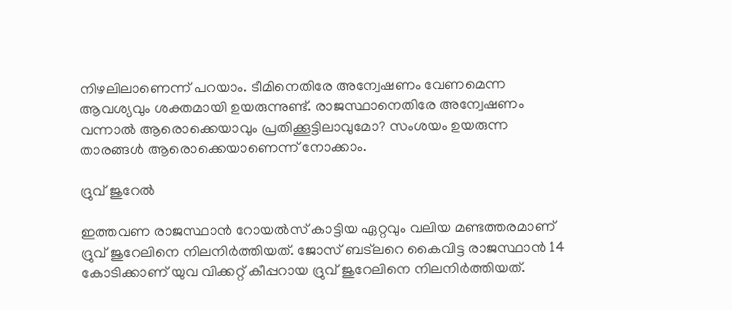നിഴലിലാണെന്ന് പറയാം. ടീമിനെതിരേ അന്വേഷണം വേണമെന്ന ആവശ്യവും ശക്തമായി ഉയരുന്നുണ്ട്. രാജസ്ഥാനെതിരേ അന്വേഷണം വന്നാല്‍ ആരൊക്കെയാവും പ്രതിക്കൂട്ടിലാവുമോ? സംശയം ഉയരുന്ന താരങ്ങള്‍ ആരൊക്കെയാണെന്ന് നോക്കാം.

ദ്രുവ് ജുറേല്‍

ഇത്തവണ രാജസ്ഥാന്‍ റോയല്‍സ് കാട്ടിയ ഏറ്റവും വലിയ മണ്ടത്തരമാണ് ദ്രുവ് ജുറേലിനെ നിലനിര്‍ത്തിയത്. ജോസ് ബട്‌ലറെ കൈവിട്ട രാജസ്ഥാന്‍ 14 കോടിക്കാണ് യുവ വിക്കറ്റ് കീപ്പറായ ദ്രുവ് ജുറേലിനെ നിലനിര്‍ത്തിയത്.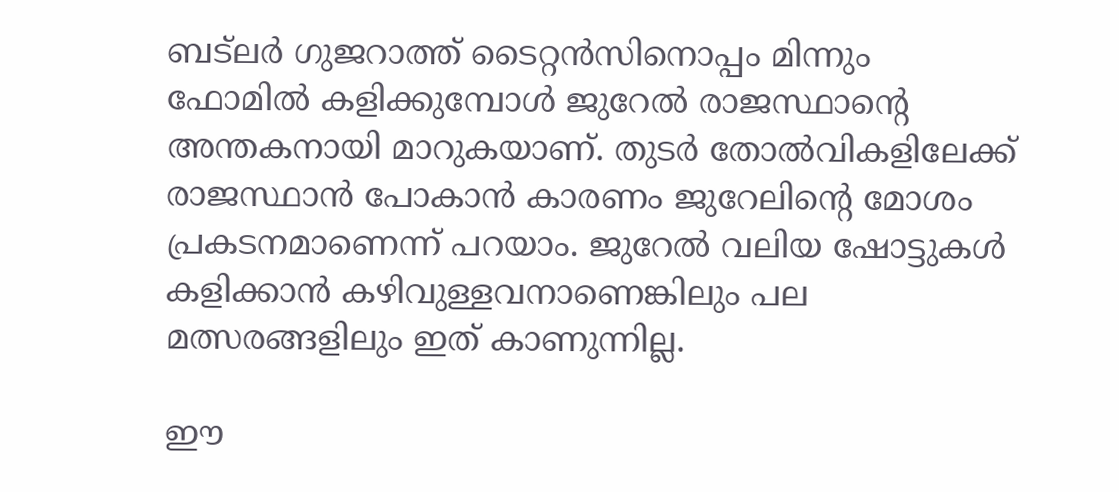ബട്‌ലര്‍ ഗുജറാത്ത് ടൈറ്റന്‍സിനൊപ്പം മിന്നും ഫോമില്‍ കളിക്കുമ്പോള്‍ ജുറേല്‍ രാജസ്ഥാന്റെ അന്തകനായി മാറുകയാണ്. തുടര്‍ തോല്‍വികളിലേക്ക് രാജസ്ഥാന്‍ പോകാന്‍ കാരണം ജുറേലിന്റെ മോശം പ്രകടനമാണെന്ന് പറയാം. ജുറേല്‍ വലിയ ഷോട്ടുകള്‍ കളിക്കാന്‍ കഴിവുള്ളവനാണെങ്കിലും പല മത്സരങ്ങളിലും ഇത് കാണുന്നില്ല.

ഈ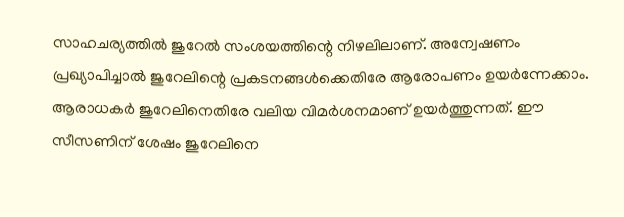സാഹചര്യത്തില്‍ ജുറേല്‍ സംശയത്തിന്റെ നിഴലിലാണ്. അന്വേഷണം പ്രഖ്യാപിച്ചാല്‍ ജുറേലിന്റെ പ്രകടനങ്ങള്‍ക്കെതിരേ ആരോപണം ഉയര്‍ന്നേക്കാം. ആരാധകര്‍ ജുറേലിനെതിരേ വലിയ വിമര്‍ശനമാണ് ഉയര്‍ത്തുന്നത്. ഈ സീസണിന് ശേഷം ജുറേലിനെ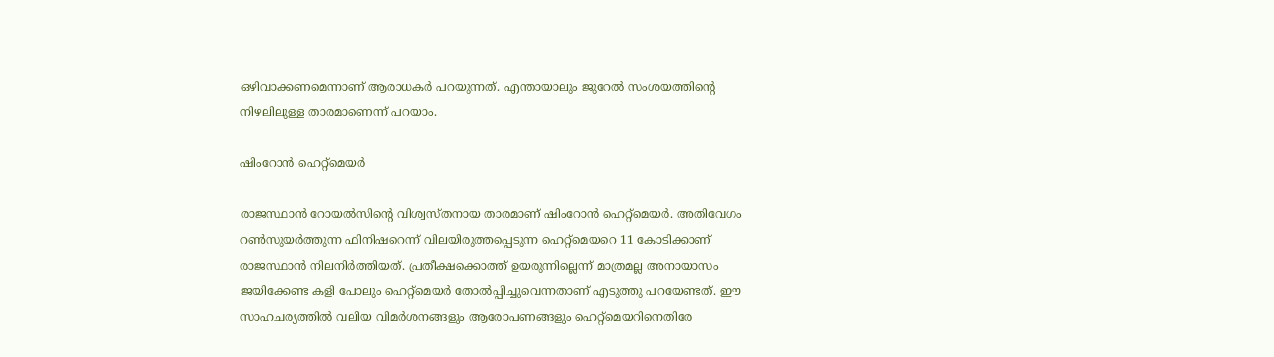ഒഴിവാക്കണമെന്നാണ് ആരാധകര്‍ പറയുന്നത്. എന്തായാലും ജുറേല്‍ സംശയത്തിന്റെ നിഴലിലുള്ള താരമാണെന്ന് പറയാം.

ഷിംറോന്‍ ഹെറ്റ്‌മെയര്‍

രാജസ്ഥാന്‍ റോയല്‍സിന്റെ വിശ്വസ്തനായ താരമാണ് ഷിംറോന്‍ ഹെറ്റ്‌മെയര്‍. അതിവേഗം റണ്‍സുയര്‍ത്തുന്ന ഫിനിഷറെന്ന് വിലയിരുത്തപ്പെടുന്ന ഹെറ്റ്‌മെയറെ 11 കോടിക്കാണ് രാജസ്ഥാന്‍ നിലനിര്‍ത്തിയത്. പ്രതീക്ഷക്കൊത്ത് ഉയരുന്നില്ലെന്ന് മാത്രമല്ല അനായാസം ജയിക്കേണ്ട കളി പോലും ഹെറ്റ്‌മെയര്‍ തോല്‍പ്പിച്ചുവെന്നതാണ് എടുത്തു പറയേണ്ടത്. ഈ സാഹചര്യത്തില്‍ വലിയ വിമര്‍ശനങ്ങളും ആരോപണങ്ങളും ഹെറ്റ്‌മെയറിനെതിരേ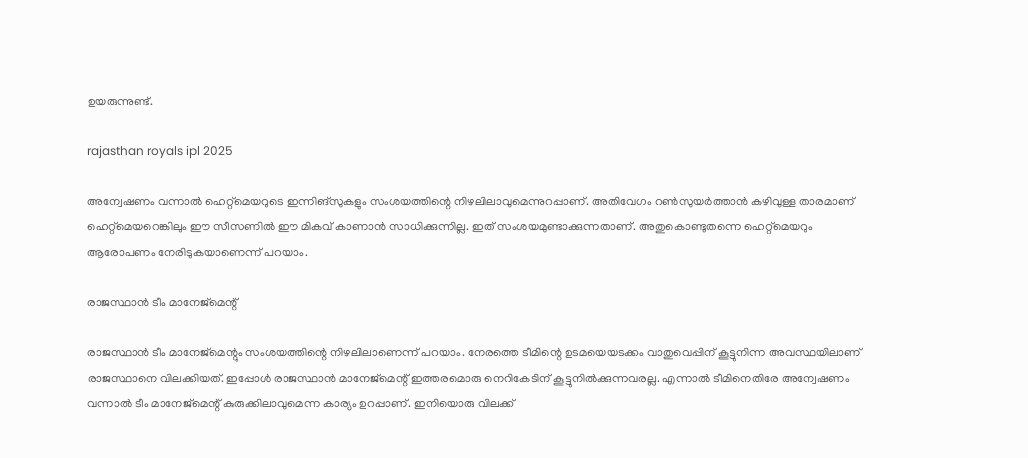ഉയരുന്നുണ്ട്.

rajasthan royals ipl 2025

അന്വേഷണം വന്നാല്‍ ഹെറ്റ്‌മെയറുടെ ഇന്നിങ്‌സുകളും സംശയത്തിന്റെ നിഴലിലാവുമെന്നുറപ്പാണ്. അതിവേഗം റണ്‍സുയര്‍ത്താന്‍ കഴിവുള്ള താരമാണ് ഹെറ്റ്‌മെയറെങ്കിലും ഈ സീസണില്‍ ഈ മികവ് കാണാന്‍ സാധിക്കുന്നില്ല. ഇത് സംശയമുണ്ടാക്കുന്നതാണ്. അതുകൊണ്ടുതന്നെ ഹെറ്റ്‌മെയറും ആരോപണം നേരിടുകയാണെന്ന് പറയാം.

രാജസ്ഥാന്‍ ടീം മാനേജ്‌മെന്റ്

രാജസ്ഥാന്‍ ടീം മാനേജ്‌മെന്റും സംശയത്തിന്റെ നിഴലിലാണെന്ന് പറയാം. നേരത്തെ ടീമിന്റെ ഉടമയെയടക്കം വാതുവെപ്പിന് കൂട്ടുനിന്ന അവസ്ഥയിലാണ് രാജസ്ഥാനെ വിലക്കിയത്. ഇപ്പോള്‍ രാജസ്ഥാന്‍ മാനേജ്‌മെന്റ് ഇത്തരമൊരു നെറികേടിന് കൂട്ടുനില്‍ക്കുന്നവരല്ല. എന്നാല്‍ ടീമിനെതിരേ അന്വേഷണം വന്നാല്‍ ടീം മാനേജ്‌മെന്റ് കുരുക്കിലാവുമെന്ന കാര്യം ഉറപ്പാണ്. ഇനിയൊരു വിലക്ക്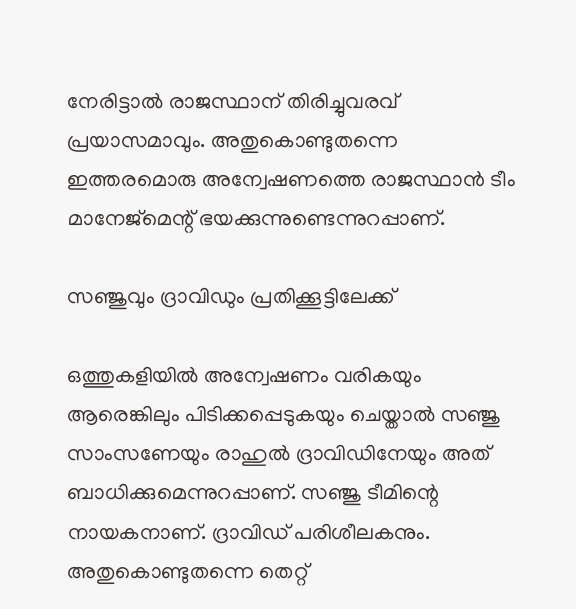നേരിട്ടാല്‍ രാജസ്ഥാന് തിരിച്ചുവരവ് പ്രയാസമാവും. അതുകൊണ്ടുതന്നെ ഇത്തരമൊരു അന്വേഷണത്തെ രാജസ്ഥാന്‍ ടീം മാനേജ്‌മെന്റ് ഭയക്കുന്നുണ്ടെന്നുറപ്പാണ്.

സഞ്ജുവും ദ്രാവിഡും പ്രതിക്കൂട്ടിലേക്ക്

ഒത്തുകളിയില്‍ അന്വേഷണം വരികയും ആരെങ്കിലും പിടിക്കപ്പെടുകയും ചെയ്താല്‍ സഞ്ജു സാംസണേയും രാഹുല്‍ ദ്രാവിഡിനേയും അത് ബാധിക്കുമെന്നുറപ്പാണ്. സഞ്ജു ടീമിന്റെ നായകനാണ്. ദ്രാവിഡ് പരിശീലകനും. അതുകൊണ്ടുതന്നെ തെറ്റ്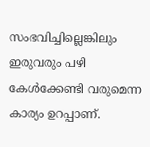സംഭവിച്ചില്ലെങ്കിലും ഇരുവരും പഴി കേള്‍ക്കേണ്ടി വരുമെന്ന കാര്യം ഉറപ്പാണ്.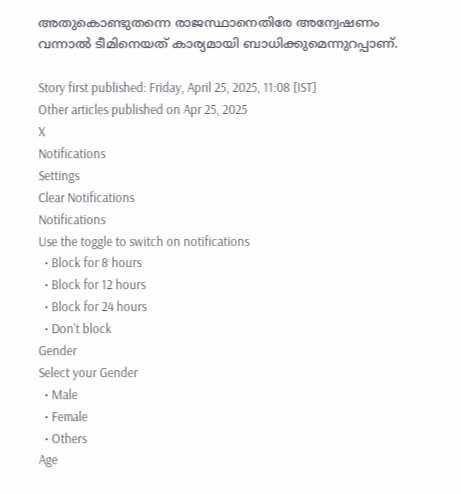അതുകൊണ്ടുതന്നെ രാജസ്ഥാനെതിരേ അന്വേഷണം വന്നാല്‍ ടീമിനെയത് കാര്യമായി ബാധിക്കുമെന്നുറപ്പാണ്.

Story first published: Friday, April 25, 2025, 11:08 [IST]
Other articles published on Apr 25, 2025
X
Notifications
Settings
Clear Notifications
Notifications
Use the toggle to switch on notifications
  • Block for 8 hours
  • Block for 12 hours
  • Block for 24 hours
  • Don't block
Gender
Select your Gender
  • Male
  • Female
  • Others
Age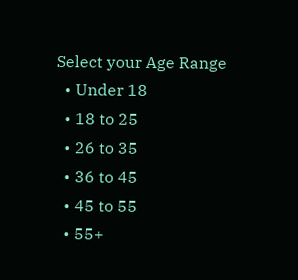Select your Age Range
  • Under 18
  • 18 to 25
  • 26 to 35
  • 36 to 45
  • 45 to 55
  • 55+